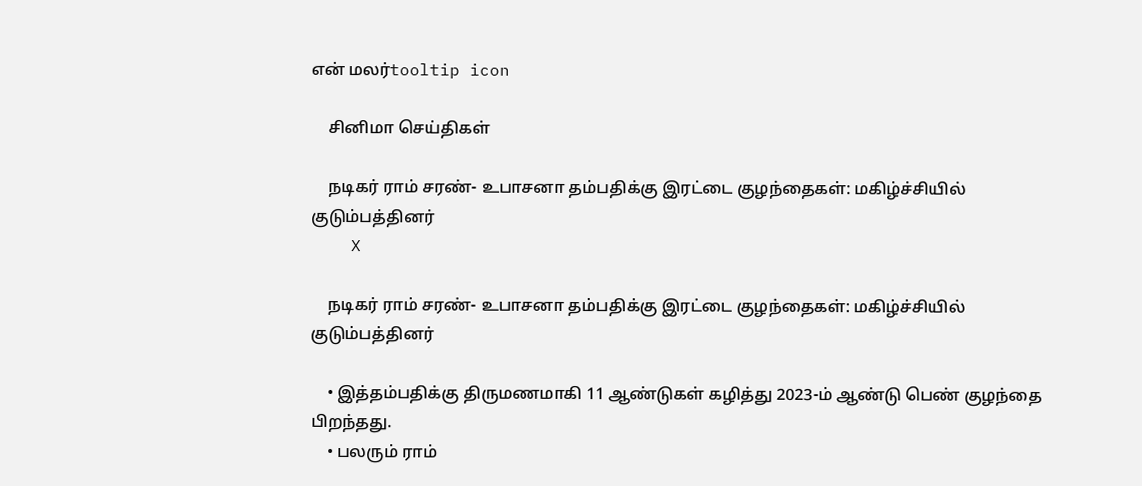என் மலர்tooltip icon

    சினிமா செய்திகள்

    நடிகர் ராம் சரண்- உபாசனா தம்பதிக்கு இரட்டை குழந்தைகள்: மகிழ்ச்சியில் குடும்பத்தினர்
    X

    நடிகர் ராம் சரண்- உபாசனா தம்பதிக்கு இரட்டை குழந்தைகள்: மகிழ்ச்சியில் குடும்பத்தினர்

    • இத்தம்பதிக்கு திருமணமாகி 11 ஆண்டுகள் கழித்து 2023-ம் ஆண்டு பெண் குழந்தை பிறந்தது.
    • பலரும் ராம்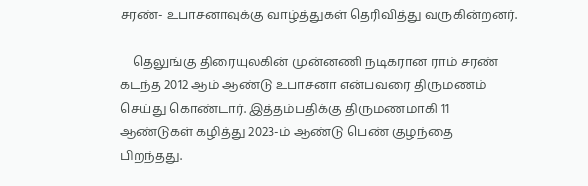சரண்- உபாசனாவுக்கு வாழ்த்துகள் தெரிவித்து வருகின்றனர்.

    தெலுங்கு திரையுலகின் முன்னணி நடிகரான ராம் சரண் கடந்த 2012 ஆம் ஆண்டு உபாசனா என்பவரை திருமணம் செய்து கொண்டார். இத்தம்பதிக்கு திருமணமாகி 11 ஆண்டுகள் கழித்து 2023-ம் ஆண்டு பெண் குழந்தை பிறந்தது.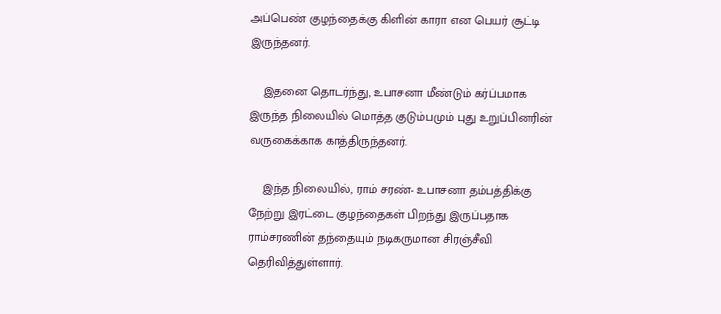அப்பெண் குழந்தைக்கு கிளின் காரா என பெயர் சூட்டி இருந்தனர்.

    இதனை தொடர்ந்து, உபாசனா மீண்டும் கர்ப்பமாக இருந்த நிலையில் மொத்த குடும்பமும் புது உறுப்பினரின் வருகைக்காக காத்திருந்தனர்.

    இந்த நிலையில், ராம் சரண்- உபாசனா தம்பத்திக்கு நேற்று இரட்டை குழந்தைகள் பிறந்து இருப்பதாக ராம்சரணின் தந்தையும் நடிகருமான சிரஞ்சீவி தெரிவித்துள்ளார்.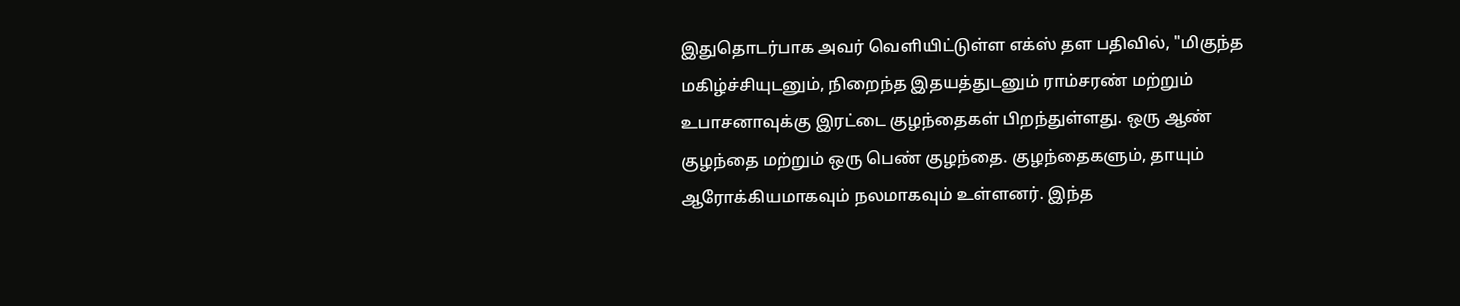இதுதொடர்பாக அவர் வெளியிட்டுள்ள எக்ஸ் தள பதிவில், "மிகுந்த மகிழ்ச்சியுடனும், நிறைந்த இதயத்துடனும் ராம்சரண் மற்றும் உபாசனாவுக்கு இரட்டை குழந்தைகள் பிறந்துள்ளது. ஒரு ஆண் குழந்தை மற்றும் ஒரு பெண் குழந்தை. குழந்தைகளும், தாயும் ஆரோக்கியமாகவும் நலமாகவும் உள்ளனர். இந்த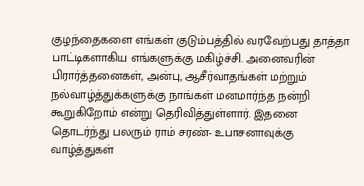குழந்தைகளை எங்கள் குடும்பத்தில் வரவேற்பது தாத்தா பாட்டிகளாகிய எங்களுக்கு மகிழ்ச்சி. அனைவரின் பிரார்த்தனைகள், அன்பு, ஆசீர்வாதங்கள் மற்றும் நல்வாழ்த்துக்களுக்கு நாங்கள் மனமார்ந்த நன்றி கூறுகிறோம் என்று தெரிவித்துள்ளார். இதனை தொடர்ந்து பலரும் ராம் சரண்- உபாசனாவுக்கு வாழ்த்துகள்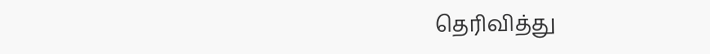தெரிவித்து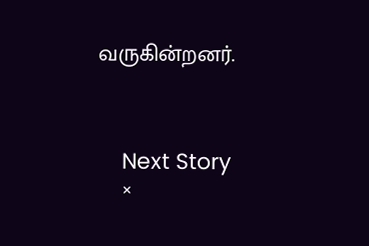வருகின்றனர்.



    Next Story
    ×